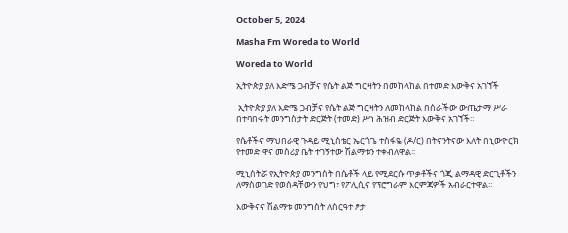October 5, 2024

Masha Fm Woreda to World

Woreda to World

ኢትዮጵያ ያለ እድሜ ጋብቻና የሴት ልጅ ግርዛትን በመከላከል በተመድ እውቅና አገኘች

 ኢትዮጵያ ያለ እድሜ ጋብቻና የሴት ልጅ ግርዛትን ለመከላከል በሰራችው ውጤታማ ሥራ በተባበሩት መንግስታት ድርጅት (ተመድ) ሥነ ሕዝብ ድርጅት እውቅና አገኘች።

የሴቶችና ማህበራዊ ጉዳይ ሚኒስቴር ኤርጎጌ ተስፋዬ (ዶ/ር) በትናንትናው እለት በኒውዮርክ የተመድ ዋና መስሪያ ቤት ተገኝተው ሽልማቱን ተቀብለዋል፡፡

ሚኒስትሯ የኢትዮጵያ መንግስት በሴቶች ላይ የሚደርሱ ጥቃቶችና ጎጂ ልማዳዊ ድርጊቶችን ለማስወገድ የወሰዳቸውን የህግ፣ የፖሊሲና የፕሮግራም እርምጃዎች አብራርተዋል።

እውቅናና ሽልማቱ መንግስት ለስርዓተ ፆታ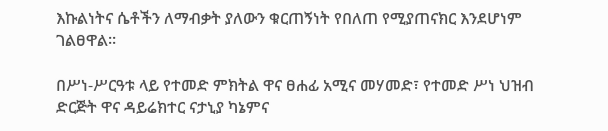እኩልነትና ሴቶችን ለማብቃት ያለውን ቁርጠኝነት የበለጠ የሚያጠናክር እንደሆነም ገልፀዋል፡፡

በሥነ-ሥርዓቱ ላይ የተመድ ምክትል ዋና ፀሐፊ አሚና መሃመድ፣ የተመድ ሥነ ህዝብ ድርጅት ዋና ዳይሬክተር ናታኒያ ካኔምና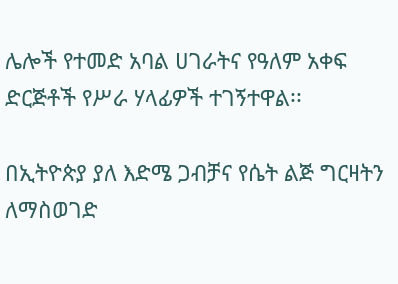ሌሎች የተመድ አባል ሀገራትና የዓለም አቀፍ ድርጅቶች የሥራ ሃላፊዎች ተገኝተዋል፡፡

በኢትዮጵያ ያለ እድሜ ጋብቻና የሴት ልጅ ግርዛትን ለማስወገድ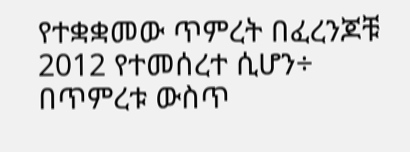የተቋቋመው ጥምረት በፈረንጆቹ 2012 የተመሰረተ ሲሆን÷ በጥምረቱ ውስጥ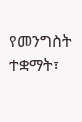የመንግስት ተቋማት፣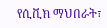የሲቪክ ማህበራት፣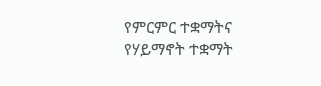የምርምር ተቋማትና የሃይማኖት ተቋማት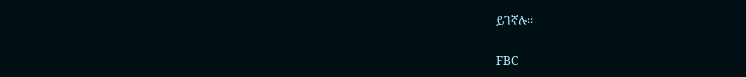ይገኛሉ፡፡

FBC